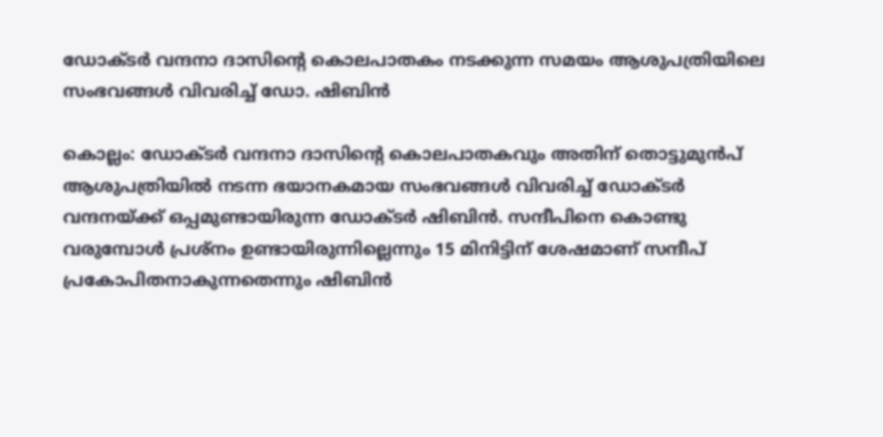ഡോക്ടർ വന്ദനാ ദാസിന്റെ കൊലപാതകം നടക്കുന്ന സമയം ആശുപത്രിയിലെ സംഭവങ്ങൾ വിവരിച്ച് ഡോ. ഷിബിൻ

കൊല്ലം: ഡോക്ടർ വന്ദനാ ദാസിന്റെ കൊലപാതകവും അതിന് തൊട്ടുമുൻപ് ആശുപത്രിയിൽ നടന്ന ഭയാനകമായ സംഭവങ്ങൾ വിവരിച്ച് ഡോക്ടർ വന്ദനയ്ക്ക് ഒപ്പമുണ്ടായിരുന്ന ഡോക്ടർ ഷിബിൻ. സന്ദീപിനെ കൊണ്ടു വരുമ്പോൾ പ്രശ്‌നം ഉണ്ടായിരുന്നില്ലെന്നും 15 മിനിട്ടിന് ശേഷമാണ് സന്ദീപ് പ്രകോപിതനാകുന്നതെന്നും ഷിബിൻ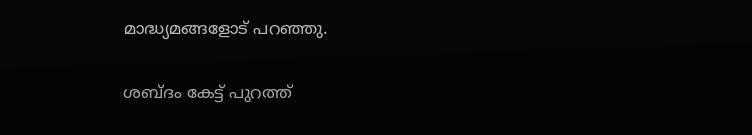മാദ്ധ്യമങ്ങളോട് പറഞ്ഞു.

ശബ്ദം കേട്ട് പുറത്ത്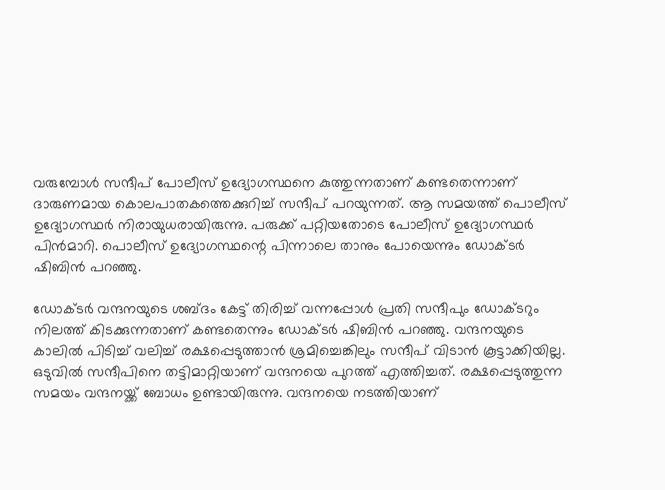വരുമ്പോൾ സന്ദീപ് പോലീസ് ഉദ്യോഗസ്ഥനെ കുത്തുന്നതാണ് കണ്ടതെന്നാണ് ദാരുണമായ കൊലപാതകത്തെക്കുറിച്ച് സന്ദീപ് പറയുന്നത്. ആ സമയത്ത് പൊലീസ് ഉദ്യോഗസ്ഥർ നിരായുധരായിരുന്നു. പരുക്ക് പറ്റിയതോടെ പോലീസ് ഉദ്യോഗസ്ഥർ പിൻമാറി. പൊലീസ് ഉദ്യോഗസ്ഥന്റെ പിന്നാലെ താനും പോയെന്നും ഡോക്ടർ ഷിബിൻ പറഞ്ഞു.

ഡോക്ടർ വന്ദനയുടെ ശബ്ദം കേട്ട് തിരിച്ച് വന്നപ്പോൾ പ്രതി സന്ദീപും ഡോക്ടറും നിലത്ത് കിടക്കുന്നതാണ് കണ്ടതെന്നും ഡോക്ടർ ഷിബിൻ പറഞ്ഞു. വന്ദനയുടെ കാലിൽ പിടിച്ച് വലിച്ച് രക്ഷപ്പെടുത്താൻ ശ്രമിച്ചെങ്കിലും സന്ദീപ് വിടാൻ കൂട്ടാക്കിയില്ല. ഒടുവിൽ സന്ദീപിനെ തട്ടിമാറ്റിയാണ് വന്ദനയെ പുറത്ത് എത്തിച്ചത്. രക്ഷപ്പെടുത്തുന്ന സമയം വന്ദനയ്ക്ക് ബോധം ഉണ്ടായിരുന്നു. വന്ദനയെ നടത്തിയാണ്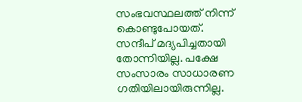സംഭവസ്ഥലത്ത് നിന്ന് കൊണ്ടുപോയത്. സന്ദീപ് മദ്യപിച്ചതായി തോന്നിയില്ല. പക്ഷേ സംസാരം സാധാരണ ഗതിയിലായിരുന്നില്ല.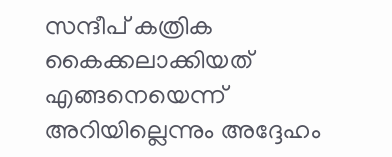സന്ദീപ് കത്രിക കൈക്കലാക്കിയത് എങ്ങനെയെന്ന് അറിയില്ലെന്നും അദ്ദേഹം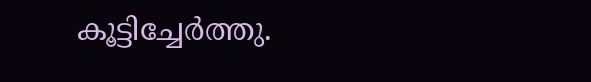കൂട്ടിച്ചേർത്തു.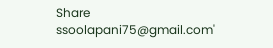Share
ssoolapani75@gmail.com'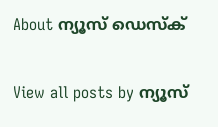About ന്യൂസ് ഡെസ്ക്

View all posts by ന്യൂസ്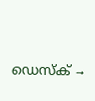ഡെസ്ക് →